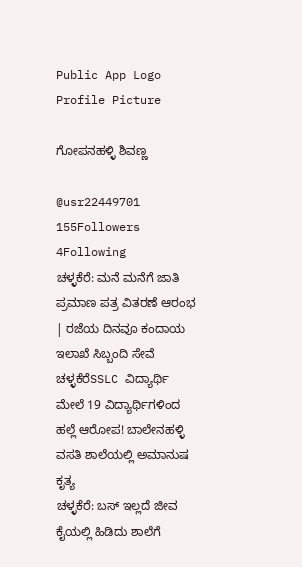Public App Logo
Profile Picture

ಗೋಪನಹಳ್ಳಿ ಶಿವಣ್ಣ

@usr22449701
155Followers
4Following
ಚಳ್ಳಕೆರೆ: ಮನೆ ಮನೆಗೆ ಜಾತಿ ಪ್ರಮಾಣ ಪತ್ರ ವಿತರಣೆ ಆರಂಭ | ರಜೆಯ ದಿನವೂ ಕಂದಾಯ ಇಲಾಖೆ ಸಿಬ್ಬಂದಿ ಸೇವೆ
ಚಳ್ಳಕೆರೆSSLC ವಿದ್ಯಾರ್ಥಿ ಮೇಲೆ 19 ವಿದ್ಯಾರ್ಥಿಗಳಿಂದ ಹಲ್ಲೆ ಆರೋಪ! ಬಾಲೇನಹಳ್ಳಿ ವಸತಿ ಶಾಲೆಯಲ್ಲಿ ಅಮಾನುಷ ಕೃತ್ಯ
ಚಳ್ಳಕೆರೆ: ಬಸ್ ಇಲ್ಲದೆ ಜೀವ ಕೈಯಲ್ಲಿ ಹಿಡಿದು ಶಾಲೆಗೆ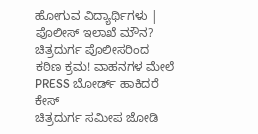ಹೋಗುವ ವಿದ್ಯಾರ್ಥಿಗಳು | ಪೊಲೀಸ್ ಇಲಾಖೆ ಮೌನ?
ಚಿತ್ರದುರ್ಗ ಪೊಲೀಸರಿಂದ ಕಠಿಣ ಕ್ರಮ! ವಾಹನಗಳ ಮೇಲೆ PRESS ಬೋರ್ಡ್ ಹಾಕಿದರೆ ಕೇಸ್
ಚಿತ್ರದುರ್ಗ ಸಮೀಪ ಜೋಡಿ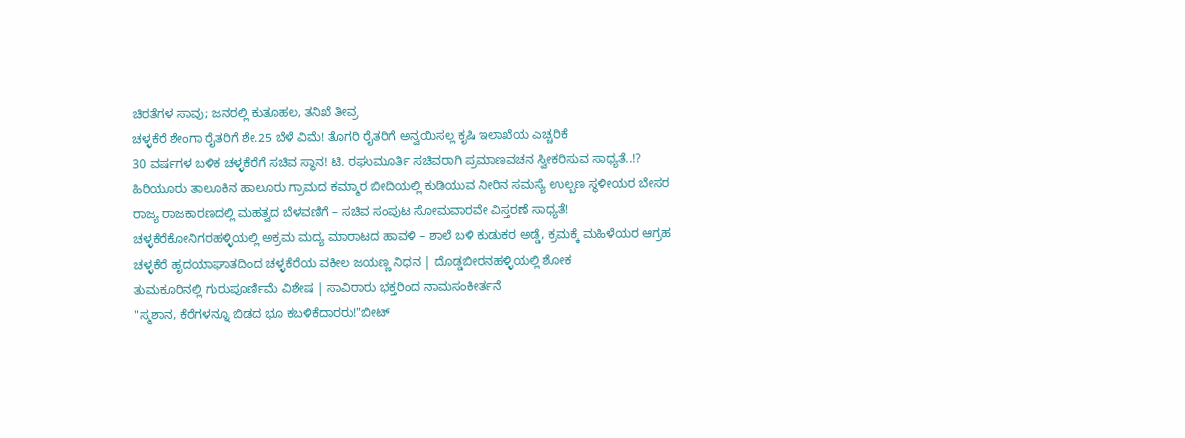ಚಿರತೆಗಳ ಸಾವು; ಜನರಲ್ಲಿ ಕುತೂಹಲ, ತನಿಖೆ ತೀವ್ರ
ಚಳ್ಳಕೆರೆ ಶೇಂಗಾ ರೈತರಿಗೆ ಶೇ.25 ಬೆಳೆ ವಿಮೆ! ತೊಗರಿ ರೈತರಿಗೆ ಅನ್ವಯಿಸಲ್ಲ ಕೃಷಿ ಇಲಾಖೆಯ ಎಚ್ಚರಿಕೆ
30 ವರ್ಷಗಳ ಬಳಿಕ ಚಳ್ಳಕೆರೆಗೆ ಸಚಿವ ಸ್ಥಾನ! ಟಿ. ರಘುಮೂರ್ತಿ ಸಚಿವರಾಗಿ ಪ್ರಮಾಣವಚನ ಸ್ವೀಕರಿಸುವ ಸಾಧ್ಯತೆ..!?
ಹಿರಿಯೂರು ತಾಲೂಕಿನ ಹಾಲೂರು ಗ್ರಾಮದ ಕಮ್ಮಾರ ಬೀದಿಯಲ್ಲಿ ಕುಡಿಯುವ ನೀರಿನ ಸಮಸ್ಯೆ ಉಲ್ಬಣ ಸ್ಥಳೀಯರ ಬೇಸರ
ರಾಜ್ಯ ರಾಜಕಾರಣದಲ್ಲಿ ಮಹತ್ವದ ಬೆಳವಣಿಗೆ – ಸಚಿವ ಸಂಪುಟ ಸೋಮವಾರವೇ ವಿಸ್ತರಣೆ ಸಾಧ್ಯತೆ!
ಚಳ್ಳಕೆರೆಕೋನಿಗರಹಳ್ಳಿಯಲ್ಲಿ ಅಕ್ರಮ ಮದ್ಯ ಮಾರಾಟದ ಹಾವಳಿ – ಶಾಲೆ ಬಳಿ ಕುಡುಕರ ಅಡ್ಡೆ, ಕ್ರಮಕ್ಕೆ ಮಹಿಳೆಯರ ಆಗ್ರಹ
ಚಳ್ಳಕೆರೆ ಹೃದಯಾಘಾತದಿಂದ ಚಳ್ಳಕೆರೆಯ ವಕೀಲ ಜಯಣ್ಣ ನಿಧನ | ದೊಡ್ಡಬೀರನಹಳ್ಳಿಯಲ್ಲಿ ಶೋಕ
ತುಮಕೂರಿನಲ್ಲಿ ಗುರುಪೂರ್ಣಿಮೆ ವಿಶೇಷ | ಸಾವಿರಾರು ಭಕ್ತರಿಂದ ನಾಮಸಂಕೀರ್ತನೆ
"ಸ್ಮಶಾನ, ಕೆರೆಗಳನ್ನೂ ಬಿಡದ ಭೂ ಕಬಳಿಕೆದಾರರು!"ಬೀಟ್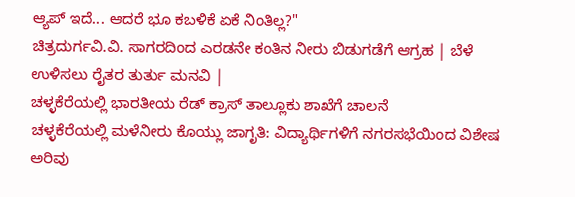ಆ್ಯಪ್ ಇದೆ... ಆದರೆ ಭೂ ಕಬಳಿಕೆ ಏಕೆ ನಿಂತಿಲ್ಲ?"
ಚಿತ್ರದುರ್ಗವಿ.ವಿ. ಸಾಗರದಿಂದ ಎರಡನೇ ಕಂತಿನ ನೀರು ಬಿಡುಗಡೆಗೆ ಆಗ್ರಹ | ಬೆಳೆ ಉಳಿಸಲು ರೈತರ ತುರ್ತು ಮನವಿ |
ಚಳ್ಳಕೆರೆಯಲ್ಲಿ ಭಾರತೀಯ ರೆಡ್ ಕ್ರಾಸ್ ತಾಲ್ಲೂಕು ಶಾಖೆಗೆ ಚಾಲನೆ
ಚಳ್ಳಕೆರೆಯಲ್ಲಿ ಮಳೆನೀರು ಕೊಯ್ಲು ಜಾಗೃತಿ: ವಿದ್ಯಾರ್ಥಿಗಳಿಗೆ ನಗರಸಭೆಯಿಂದ ವಿಶೇಷ ಅರಿವು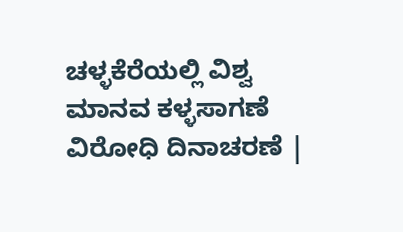ಚಳ್ಳಕೆರೆಯಲ್ಲಿ ವಿಶ್ವ ಮಾನವ ಕಳ್ಳಸಾಗಣೆ ವಿರೋಧಿ ದಿನಾಚರಣೆ |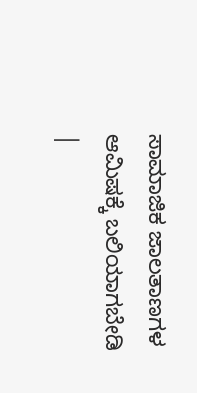ಸಾಮಾಜಿಕ ಜಾಲತಾಣಗಳ ಆಮಿಷಕ್ಕೆ ಬಲಿಯಾಗಬೇಡಿ |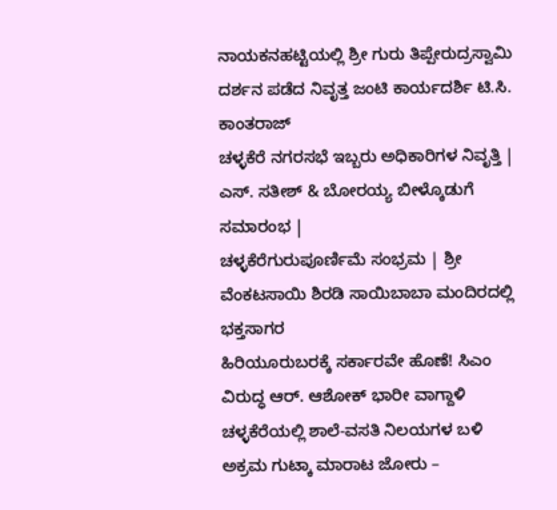ನಾಯಕನಹಟ್ಟಿಯಲ್ಲಿ ಶ್ರೀ ಗುರು ತಿಪ್ಪೇರುದ್ರಸ್ವಾಮಿ ದರ್ಶನ ಪಡೆದ ನಿವೃತ್ತ ಜಂಟಿ ಕಾರ್ಯದರ್ಶಿ ಟಿ.ಸಿ. ಕಾಂತರಾಜ್
ಚಳ್ಳಕೆರೆ ನಗರಸಭೆ ಇಬ್ಬರು ಅಧಿಕಾರಿಗಳ ನಿವೃತ್ತಿ | ಎಸ್. ಸತೀಶ್ & ಬೋರಯ್ಯ ಬೀಳ್ಕೊಡುಗೆ ಸಮಾರಂಭ |
ಚಳ್ಳಕೆರೆಗುರುಪೂರ್ಣಿಮೆ ಸಂಭ್ರಮ | ಶ್ರೀ ವೆಂಕಟಸಾಯಿ ಶಿರಡಿ ಸಾಯಿಬಾಬಾ ಮಂದಿರದಲ್ಲಿ ಭಕ್ತಸಾಗರ
ಹಿರಿಯೂರುಬರಕ್ಕೆ ಸರ್ಕಾರವೇ ಹೊಣೆ! ಸಿಎಂ ವಿರುದ್ಧ ಆರ್. ಆಶೋಕ್ ಭಾರೀ ವಾಗ್ದಾಳಿ
ಚಳ್ಳಕೆರೆಯಲ್ಲಿ ಶಾಲೆ-ವಸತಿ ನಿಲಯಗಳ ಬಳಿ ಅಕ್ರಮ ಗುಟ್ಕಾ ಮಾರಾಟ ಜೋರು –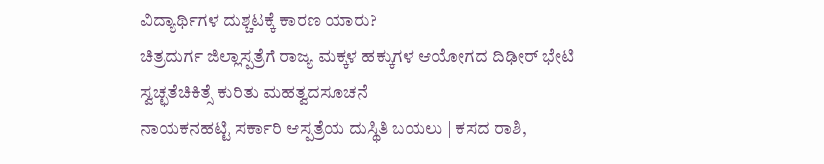ವಿದ್ಯಾರ್ಥಿಗಳ ದುಶ್ಚಟಕ್ಕೆ ಕಾರಣ ಯಾರು?
ಚಿತ್ರದುರ್ಗ ಜಿಲ್ಲಾಸ್ಪತ್ರೆಗೆ ರಾಜ್ಯ ಮಕ್ಕಳ ಹಕ್ಕುಗಳ ಆಯೋಗದ ದಿಢೀರ್ ಭೇಟಿ ಸ್ವಚ್ಛತೆಚಿಕಿತ್ಸೆ ಕುರಿತು ಮಹತ್ವದಸೂಚನೆ
ನಾಯಕನಹಟ್ಟಿ ಸರ್ಕಾರಿ ಆಸ್ಪತ್ರೆಯ ದುಸ್ಥಿತಿ ಬಯಲು | ಕಸದ ರಾಶಿ,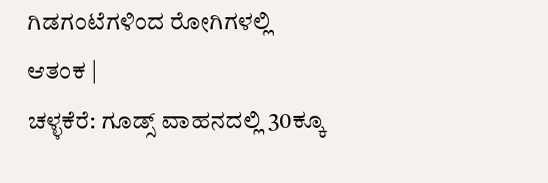ಗಿಡಗಂಟೆಗಳಿಂದ ರೋಗಿಗಳಲ್ಲಿ ಆತಂಕ |
ಚಳ್ಳಕೆರೆ: ಗೂಡ್ಸ್ ವಾಹನದಲ್ಲಿ 30ಕ್ಕೂ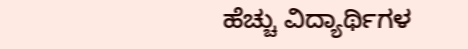ಹೆಚ್ಚು ವಿದ್ಯಾರ್ಥಿಗಳ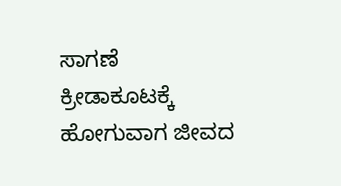ಸಾಗಣೆ ಕ್ರೀಡಾಕೂಟಕ್ಕೆ ಹೋಗುವಾಗ ಜೀವದ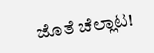ಜೊತೆ ಚೆಲ್ಲಾಟ!